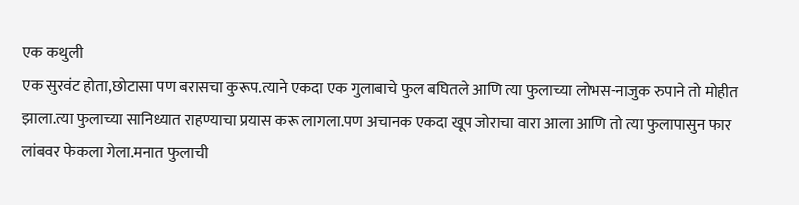एक कथुली
एक सुरवंट होता,छोटासा पण बरासचा कुरूप.त्याने एकदा एक गुलाबाचे फुल बघितले आणि त्या फुलाच्या लोभस-नाजुक रुपाने तो मोहीत झाला.त्या फुलाच्या सानिध्यात राहण्याचा प्रयास करू लागला.पण अचानक एकदा खूप जोराचा वारा आला आणि तो त्या फुलापासुन फार लांबवर फेकला गेला.मनात फुलाची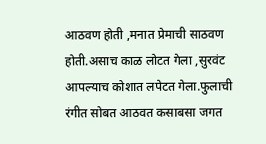आठवण होती ,मनात प्रेमाची साठवण होती.असाच काळ लोटत गेला ,सुरवंट आपल्याच कोशात लपेटत गेला.फुलाची रंगीत सोबत आठवत कसाबसा जगत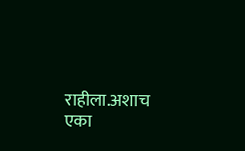राहीला.अशाच एका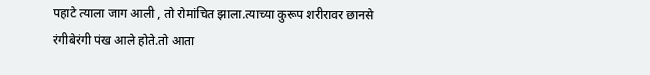पहाटे त्याला जाग आली , तो रोमांचित झाला.त्याच्या कुरूप शरीरावर छानसे रंगीबेरंगी पंख आले होते.तो आता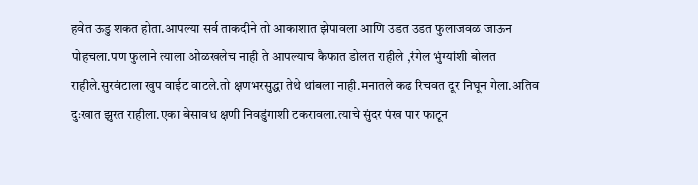हवेत ऊडु शकत होता.आपल्या सर्व ताकदीने तो आकाशात झेपावला आणि उडत उडत फुलाजवळ जाऊन पोहचला.पण फुलाने त्याला ओळखलेच नाही ते आपल्याच कैफात डोलत राहीले ,रंगेल भुंग्यांशी बोलत राहीले.सुरवंटाला खुप वाईट वाटले.तो क्षणभरसुद्धा तेथे थांबला नाही.मनातले कढ रिचवत दूर निघून गेला.अतिव दुःखात झुरत राहीला.एका बेसावध क्षणी निवडुंगाशी टकरावला.त्याचे सुंदर पंख पार फाटून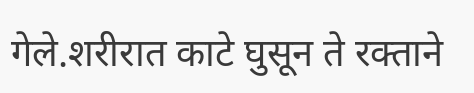गेले.शरीरात काटे घुसून ते रक्ताने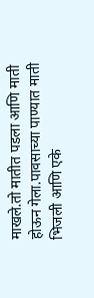माखले.तो मातीत पडला आणि माती होऊन गेला.पावसाच्या पाण्यात माती भिजली आणि एके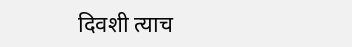दिवशी त्याच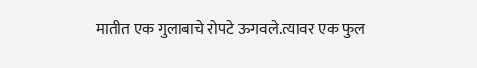मातीत एक गुलाबाचे रोपटे ऊगवले.त्यावर एक फुल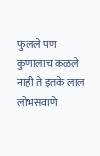फुलले पण कुणालाच कळले नाही ते इतके लाल लोभसवाणे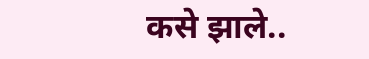कसे झाले..